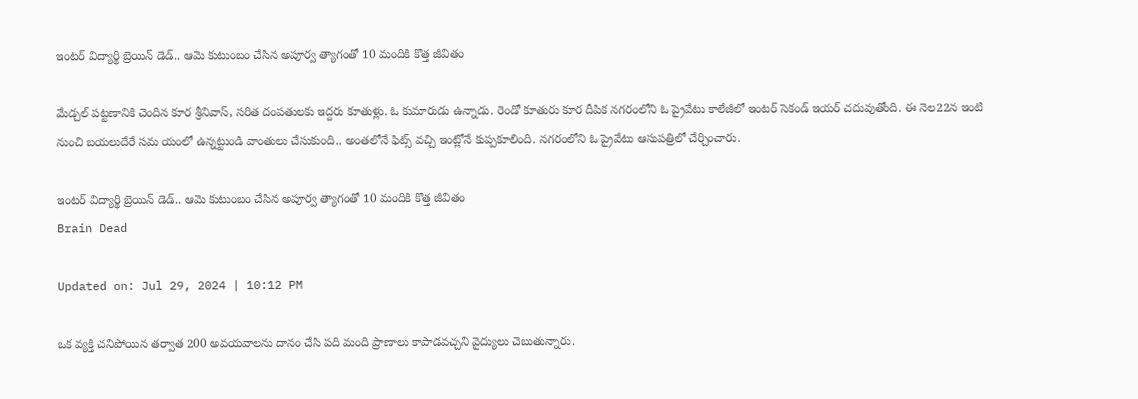ఇంటర్‌ విద్యార్థి బ్రెయిన్‌ డెడ్.. ఆమె కుటుంబం చేసిన అపూర్వ త్యాగంతో 10 మందికి కొత్త జీవితం

మేడ్చల్ పట్టణానికి చెందిన కూర శ్రీనివాస్, సరిత దంపతులకు ఇద్దరు కూతుళ్లు. ఓ కుమారుడు ఉన్నాడు. రెండో కూతురు కూర దీపిక నగరంలోని ఓ ప్రైవేటు కాలేజీలో ఇంటర్‌ సెకండ్‌ ఇయర్‌ చదువుతోంది. ఈ నెల22న ఇంటి నుంచి బయలుదేరే సమ యంలో ఉన్నట్టుండి వాంతులు చేసుకుంది.. అంతలోనే ఫిట్స్ వచ్చి ఇంట్లోనే కుప్పకూలింది. నగరంలోని ఓ ప్రైవేటు ఆసుపత్రిలో చేర్చించారు.

ఇంటర్‌ విద్యార్థి బ్రెయిన్‌ డెడ్.. ఆమె కుటుంబం చేసిన అపూర్వ త్యాగంతో 10 మందికి కొత్త జీవితం
Brain Dead

Updated on: Jul 29, 2024 | 10:12 PM

ఒక వ్యక్తి చనిపోయిన తర్వాత 200 అవయవాలను దానం చేసి పది మంది ప్రాణాలు కాపాడవచ్చని వైద్యులు చెబుతున్నారు.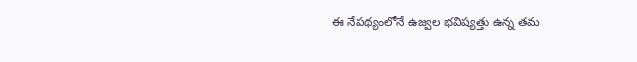ఈ నేప‌థ్యంలోనే ఉజ్వల భవిష్యత్తు ఉన్న తమ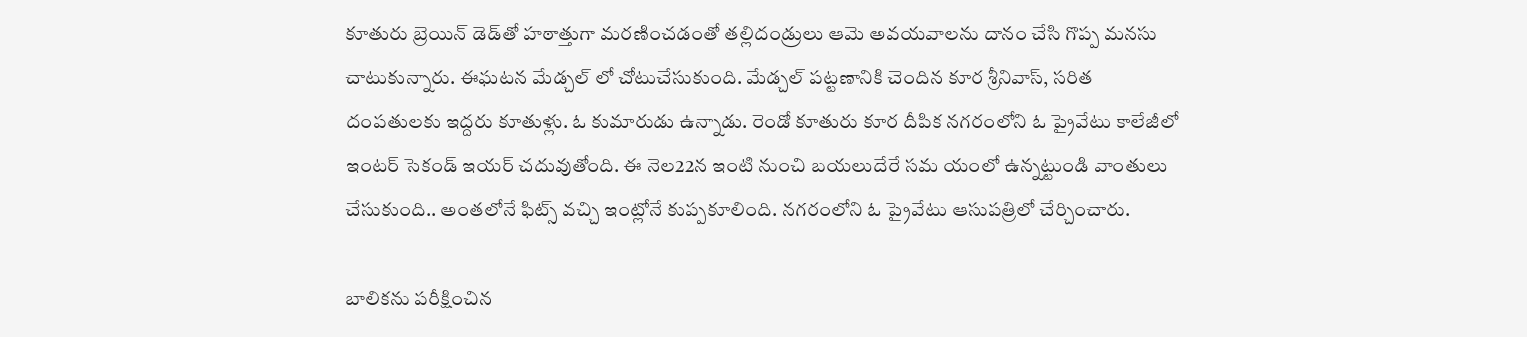కూతురు బ్రెయిన్ డెడ్‌తో హఠాత్తుగా మరణించడంతో తల్లిదండ్రులు ఆమె అవయవాలను దానం చేసి గొప్ప మనసు చాటుకున్నారు. ఈఘటన మేడ్చల్ లో చోటుచేసుకుంది. మేడ్చల్ పట్టణానికి చెందిన కూర శ్రీనివాస్, సరిత దంపతులకు ఇద్దరు కూతుళ్లు. ఓ కుమారుడు ఉన్నాడు. రెండో కూతురు కూర దీపిక నగరంలోని ఓ ప్రైవేటు కాలేజీలో ఇంటర్‌ సెకండ్‌ ఇయర్‌ చదువుతోంది. ఈ నెల22న ఇంటి నుంచి బయలుదేరే సమ యంలో ఉన్నట్టుండి వాంతులు చేసుకుంది.. అంతలోనే ఫిట్స్ వచ్చి ఇంట్లోనే కుప్పకూలింది. నగరంలోని ఓ ప్రైవేటు ఆసుపత్రిలో చేర్చించారు.

బాలికను పరీక్షించిన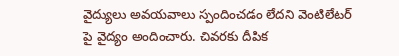వైద్యులు అవయవాలు స్పందించడం లేదని వెంటిలేటర్ పై వైద్యం అందించారు. చివరకు దీపిక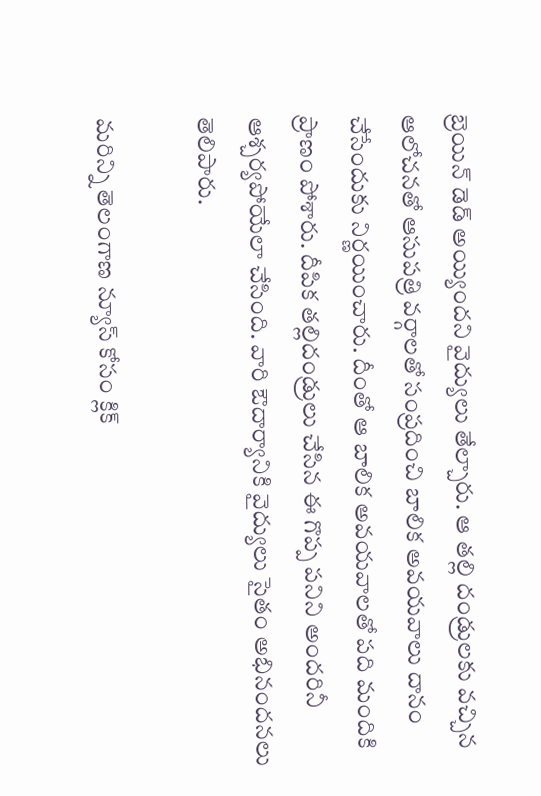బ్రెయిన్ డెడ్ అయ్యిందని వైద్యులు తేల్చారు. ఆ తల్లి దండ్రులకు వచ్చిన ఆలోచనతో ఆసుపత్రి వర్గాలతో సంప్రదించి బాలిక అవయవాలు దానం చేసేందుకు నిర్ణయించారు. దీంతో ఆ బాలిక అవయవాలతో పది మందికి ప్రాణం పోశారు. దీపిక త‌ల్లిదండ్రులు చేసిన ఈ గొప్ప పనిని అందరినీ ఆశ్చర్యపోయేలా చేసింది. వారి ఔదార్యానికి వైద్యులు సైతం అభినందనలు తెలిపారు.

మరిన్ని తెలంగాణ న్యూస్ కోసం క్లిక్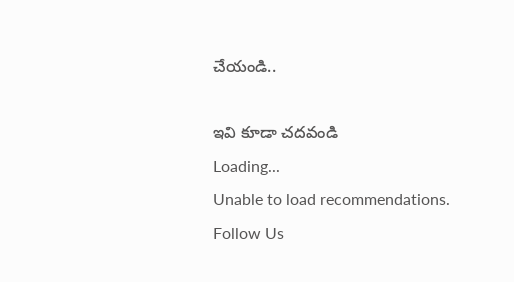చేయండి..

ఇవి కూడా చదవండి
Loading...
Unable to load recommendations.
Follow Us